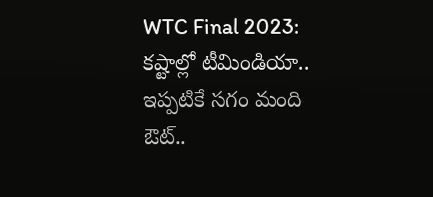WTC Final 2023: కష్టాల్లో టీమిండియా.. ఇప్పటికే సగం మంది ఔట్..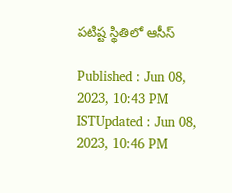పటిష్ట స్థితిలో ఆసీస్

Published : Jun 08, 2023, 10:43 PM ISTUpdated : Jun 08, 2023, 10:46 PM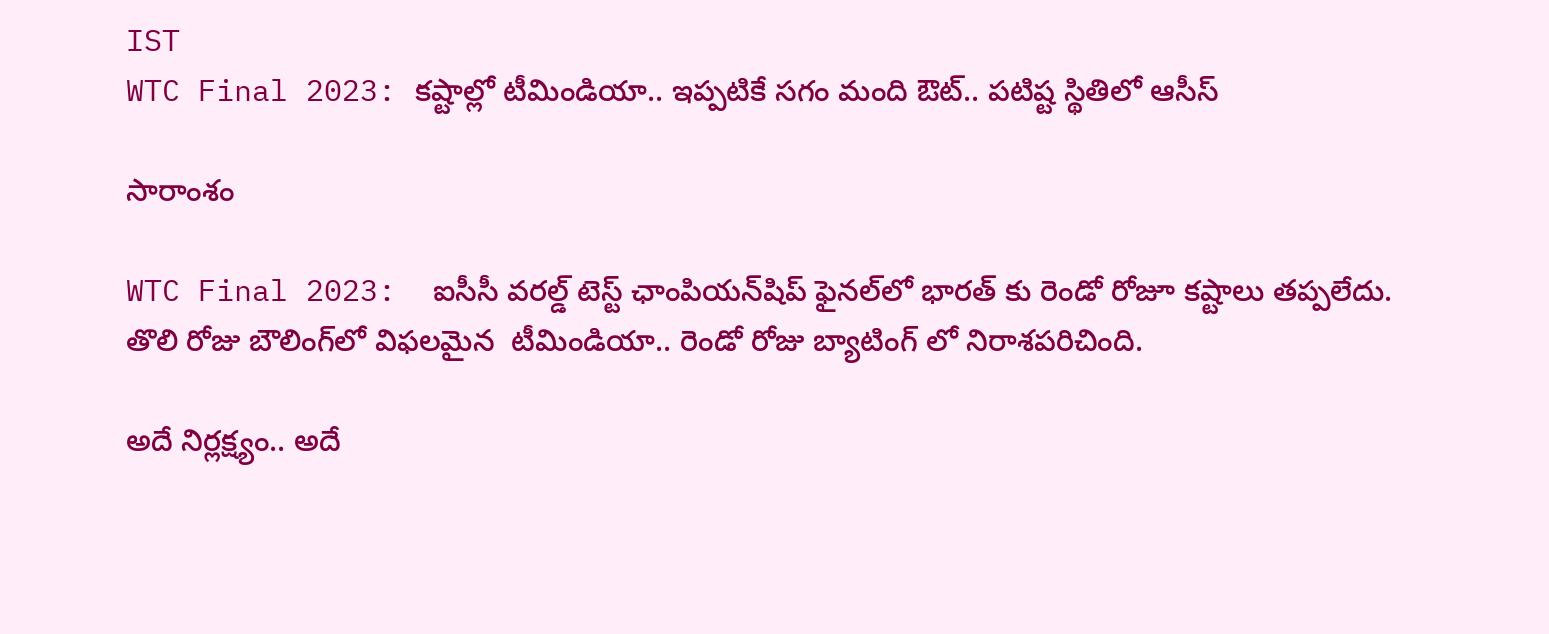IST
WTC Final 2023: కష్టాల్లో టీమిండియా.. ఇప్పటికే సగం మంది ఔట్.. పటిష్ట స్థితిలో ఆసీస్

సారాంశం

WTC Final 2023:  ఐసీసీ వరల్డ్ టెస్ట్ ఛాంపియన్‌షిప్ ఫైనల్‌లో భారత్ కు రెండో రోజూ కష్టాలు తప్పలేదు. తొలి రోజు బౌలింగ్‌లో విఫలమైన  టీమిండియా.. రెండో రోజు బ్యాటింగ్ లో నిరాశపరిచింది.

అదే నిర్లక్ష్యం.. అదే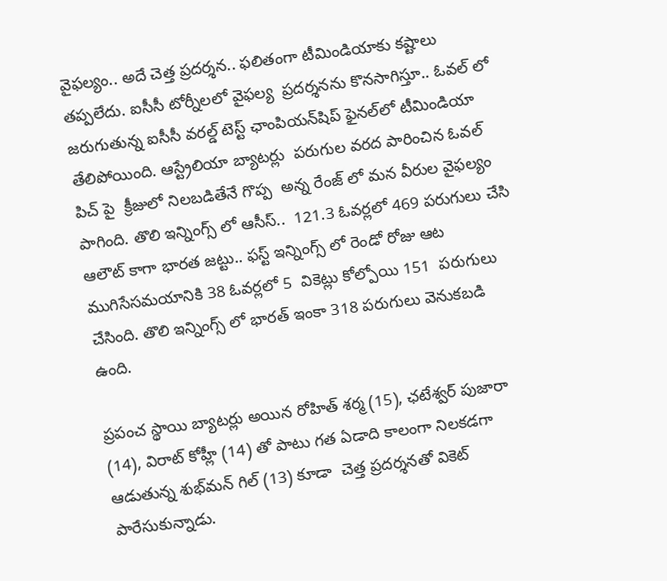వైఫల్యం.. అదే చెత్త ప్రదర్శన.. ఫలితంగా టీమిండియాకు కష్టాలు తప్పలేదు. ఐసీసీ టోర్నీలలో వైఫల్య  ప్రదర్శనను కొనసాగిస్తూ.. ఓవల్ లో జరుగుతున్న ఐసీసీ వరల్డ్ టెస్ట్ ఛాంపియన్‌షిప్ ఫైనల్‌లో టీమిండియా తేలిపోయింది. ఆస్ట్రేలియా బ్యాటర్లు  పరుగుల వరద పారించిన ఓవల్ పిచ్ పై  క్రీజులో నిలబడితేనే గొప్ప  అన్న రేంజ్ లో మన వీరుల వైఫల్యం పాగింది. తొలి ఇన్నింగ్స్ లో ఆసీస్..  121.3 ఓవర్లలో 469 పరుగులు చేసి ఆలౌట్ కాగా భారత జట్టు.. ఫస్ట్ ఇన్నింగ్స్ లో రెండో రోజు ఆట ముగిసేసమయానికి 38 ఓవర్లలో 5  వికెట్లు కోల్పోయి 151  పరుగులు చేసింది. తొలి ఇన్నింగ్స్ లో భారత్ ఇంకా 318 పరుగులు వెనుకబడి ఉంది.

ప్రపంచ స్థాయి బ్యాటర్లు అయిన రోహిత్ శర్మ (15), ఛటేశ్వర్ పుజారా (14), విరాట్ కోహ్లీ (14) తో పాటు గత ఏడాది కాలంగా నిలకడగా ఆడుతున్న శుభ్‌మన్ గిల్ (13) కూడా  చెత్త ప్రదర్శనతో వికెట్ పారేసుకున్నాడు.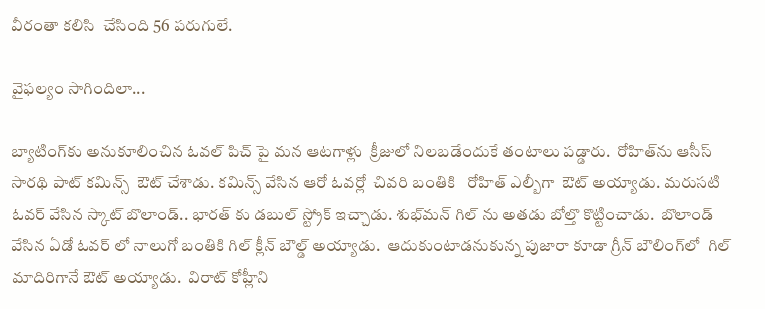వీరంతా కలిసి  చేసింది 56 పరుగులే.

వైఫల్యం సాగిందిలా...

బ్యాటింగ్‌కు అనుకూలించిన ఓవల్ పిచ్ పై మన ఆటగాళ్లు  క్రీజులో నిలబడేందుకే తంటాలు పడ్డారు.  రోహిత్‌ను ఆసీస్ సారథి పాట్ కమిన్స్  ఔట్ చేశాడు. కమిన్స్ వేసిన ఆరో ఓవర్లో  చివరి బంతికి   రోహిత్ ఎల్బీగా  ఔట్ అయ్యాడు. మరుసటి ఓవర్ వేసిన స్కాట్ బొలాండ్.. భారత్ కు డబుల్ స్ట్రోక్ ఇచ్చాడు. శుభ్‌మన్ గిల్ ను అతడు బోల్తొ కొట్టించాడు.  బొలాండ్ వేసిన ఏడో ఓవర్ లో నాలుగో బంతికి గిల్ క్లీన్ బౌల్డ్ అయ్యాడు.  ఆదుకుంటాడనుకున్న పుజారా కూడా గ్రీన్ బౌలింగ్‌లో  గిల్ మాదిరిగానే ఔట్ అయ్యాడు.  విరాట్ కోహ్లీని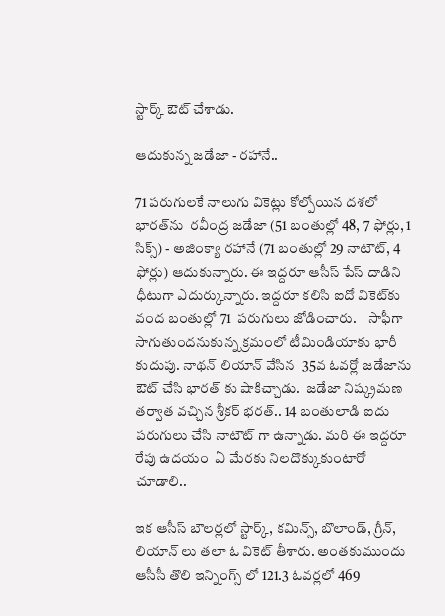స్టార్క్ ఔట్ చేశాడు.

ఆదుకున్న జడేజా - రహానే..

71 పరుగులకే నాలుగు వికెట్లు కోల్పోయిన దశలో భారత్‌ను  రవీంద్ర జడేజా (51 బంతుల్లో 48, 7 ఫోర్లు, 1 సిక్స్) - అజింక్యా రహానే (71 బంతుల్లో 29 నాటౌట్, 4 ఫోర్లు) ఆదుకున్నారు. ఈ ఇద్దరూ ఆసీస్ పేస్ దాడిని ధీటుగా ఎదుర్కున్నారు. ఇద్దరూ కలిసి ఐదో వికెట్‌కు వంద బంతుల్లో 71  పరుగులు జోడించారు.    సాఫీగా సాగుతుందనుకున్న క్రమంలో టీమిండియాకు భారీ కుదుపు. నాథన్ లియాన్ వేసిన  35వ ఓవర్లో జడేజాను ఔట్ చేసి భారత్ కు షాకిచ్చాడు.  జడేజా నిష్క్రమణ తర్వాత వచ్చిన శ్రీకర్ భరత్.. 14 బంతులాడి ఐదు పరుగులు చేసి నాటౌట్ గా ఉన్నాడు. మరి ఈ ఇద్దరూ  రేపు ఉదయం  ఏ మేరకు నిలదొక్కుకుంటారో చూడాలి..

ఇక ఆసీస్ బౌలర్లలో స్టార్క్, కమిన్స్, బొలాండ్, గ్రీన్, లియాన్ లు తలా ఓ వికెట్ తీశారు. అంతకుముందు ఆసీసీ తొలి ఇన్నింగ్స్ లో 121.3 ఓవర్లలో 469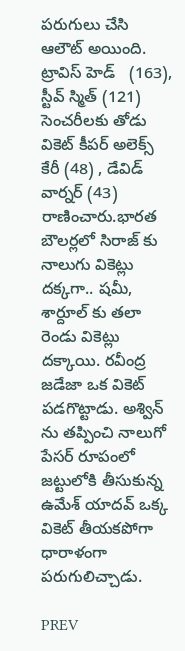పరుగులు చేసి ఆలౌట్ అయింది.   ట్రావిస్ హెడ్   (163), స్టీవ్ స్మిత్ (121) సెంచరీలకు తోడు  వికెట్ కీపర్ అలెక్స్ కేరీ (48) , డేవిడ్ వార్నర్ (43) రాణించారు.భారత బౌలర్లలో సిరాజ్ కు నాలుగు వికెట్లు దక్కగా.. షమీ, శార్దూల్ కు తలా రెండు వికెట్లు దక్కాయి. రవీంద్ర జడేజా ఒక వికెట్ పడగొట్టాడు. అశ్విన్ ను తప్పించి నాలుగో పేసర్ రూపంలో జట్టులోకి తీసుకున్న ఉమేశ్ యాదవ్ ఒక్క వికెట్ తీయకపోగా ధారాళంగా పరుగులిచ్చాడు.

PREV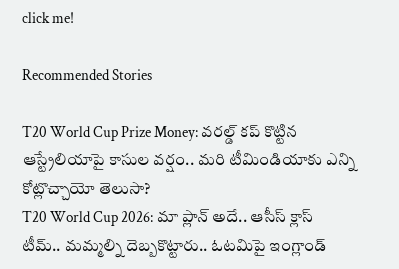click me!

Recommended Stories

T20 World Cup Prize Money: వరల్డ్ కప్ కొట్టిన ఆస్ట్రేలియాపై కాసుల వర్షం.. మరి టీమిండియాకు ఎన్ని కోట్లొచ్చాయో తెలుసా?
T20 World Cup 2026: మా ప్లాన్ అదే.. ఆసీస్ క్లాస్ టీమ్.. మమ్మల్ని దెబ్బకొట్టారు.. ఓటమిపై ఇంగ్లాండ్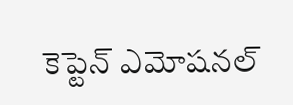కెప్టెన్ ఎమోషనల్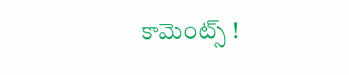కామెంట్స్ !